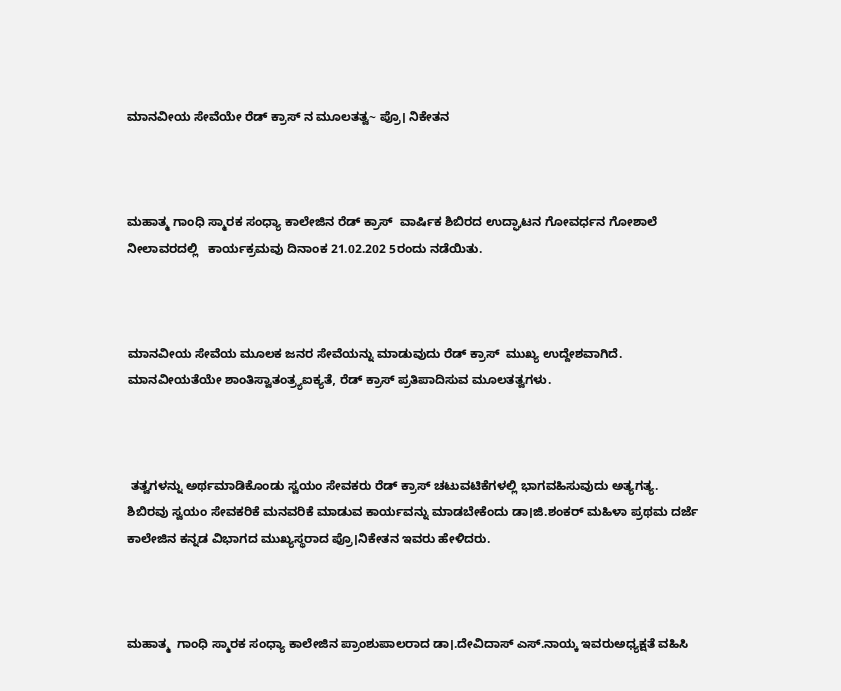ಮಾನವೀಯ ಸೇವೆಯೇ ರೆಡ್ ಕ್ರಾಸ್ ನ ಮೂಲತತ್ವ~ ಪ್ರೊ। ನಿಕೇತನ



ಮಹಾತ್ಮ ಗಾಂಧಿ ಸ್ಮಾರಕ ಸಂಧ್ಯಾ ಕಾಲೇಜಿನ ರೆಡ್ ಕ್ರಾಸ್  ವಾರ್ಷಿಕ ಶಿಬಿರದ ಉದ್ಘಾಟನ ಗೋವರ್ಧನ ಗೋಶಾಲೆ  ನೀಲಾವರದಲ್ಲಿ   ಕಾರ್ಯಕ್ರಮವು ದಿನಾಂಕ 21.02.202 5ರಂದು ನಡೆಯಿತು.



ಮಾನವೀಯ ಸೇವೆಯ ಮೂಲಕ ಜನರ ಸೇವೆಯನ್ನು ಮಾಡುವುದು ರೆಡ್ ಕ್ರಾಸ್  ಮುಖ್ಯ ಉದ್ದೇಶವಾಗಿದೆ. ಮಾನವೀಯತೆಯೇ ಶಾಂತಿಸ್ವಾತಂತ್ರ್ಯಐಕ್ಯತೆ, ರೆಡ್ ಕ್ರಾಸ್ ಪ್ರತಿಪಾದಿಸುವ ಮೂಲತತ್ವಗಳು.



 ತತ್ವಗಳನ್ನು ಅರ್ಥಮಾಡಿಕೊಂಡು ಸ್ವಯಂ ಸೇವಕರು ರೆಡ್ ಕ್ರಾಸ್ ಚಟುವಟಿಕೆಗಳಲ್ಲಿ ಭಾಗವಹಿಸುವುದು ಅತ್ಯಗತ್ಯ. ಶಿಬಿರವು ಸ್ವಯಂ ಸೇವಕರಿಕೆ ಮನವರಿಕೆ ಮಾಡುವ ಕಾರ್ಯವನ್ನು ಮಾಡಬೇಕೆಂದು ಡಾ।ಜಿ.ಶಂಕರ್ ಮಹಿಳಾ ಪ್ರಥಮ ದರ್ಜೆ ಕಾಲೇಜಿನ ಕನ್ನಡ ವಿಭಾಗದ ಮುಖ್ಯಸ್ಥರಾದ ಪ್ರೊ।ನಿಕೇತನ ಇವರು ಹೇಳಿದರು.



ಮಹಾತ್ಮ  ಗಾಂಧಿ ಸ್ಮಾರಕ ಸಂಧ್ಯಾ ಕಾಲೇಜಿನ ಪ್ರಾಂಶುಪಾಲರಾದ ಡಾ।.ದೇವಿದಾಸ್ ಎಸ್.ನಾಯ್ಕ ಇವರುಅಧ್ಯಕ್ಷತೆ ವಹಿಸಿ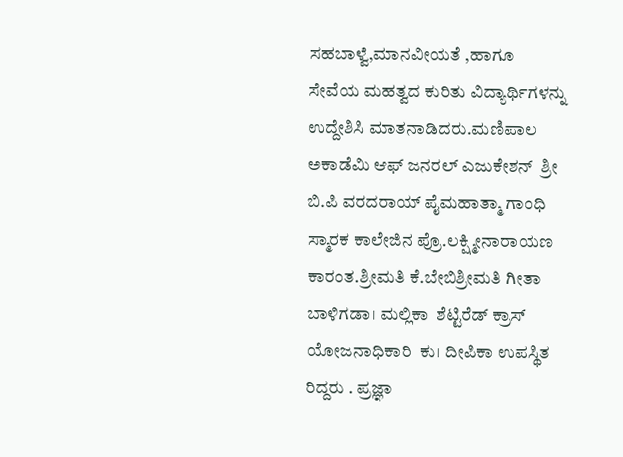ಸಹಬಾಳ್ವೆ,ಮಾನವೀಯತೆ ,ಹಾಗೂ ಸೇವೆಯ ಮಹತ್ವದ ಕುರಿತು ವಿದ್ಯಾರ್ಥಿಗಳನ್ನು ಉದ್ದೇಶಿಸಿ ಮಾತನಾಡಿದರು.ಮಣಿಪಾಲ ಅಕಾಡೆಮಿ ಆಫ್ ಜನರಲ್ ಎಜುಕೇಶನ್  ಶ್ರೀ ಬಿ.ಪಿ ವರದರಾಯ್ ಪೈಮಹಾತ್ಮಾ ಗಾಂಧಿ ಸ್ಮಾರಕ ಕಾಲೇಜಿನ ಪ್ರೊ.ಲಕ್ಷ್ಮೀನಾರಾಯಣ ಕಾರಂತ.ಶ್ರೀಮತಿ ಕೆ.ಬೇಬಿಶ್ರೀಮತಿ ಗೀತಾ ಬಾಳಿಗಡಾ। ಮಲ್ಲಿಕಾ  ಶೆಟ್ಟಿರೆಡ್ ಕ್ರಾಸ್ ಯೋಜನಾಧಿಕಾರಿ  ಕು। ದೀಪಿಕಾ ಉಪಸ್ಥಿತ ರಿದ್ದರು . ಪ್ರಜ್ಞಾ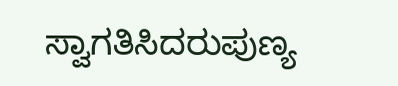ಸ್ವಾಗತಿಸಿದರುಪುಣ್ಯ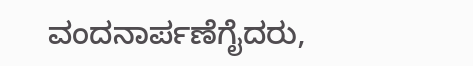ವಂದನಾರ್ಪಣೆಗೈದರು,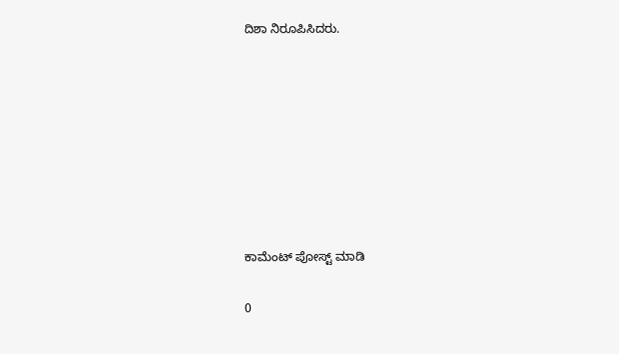ದಿಶಾ ನಿರೂಪಿಸಿದರು.








ಕಾಮೆಂಟ್‌‌ ಪೋಸ್ಟ್‌ ಮಾಡಿ

0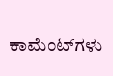ಕಾಮೆಂಟ್‌ಗಳು